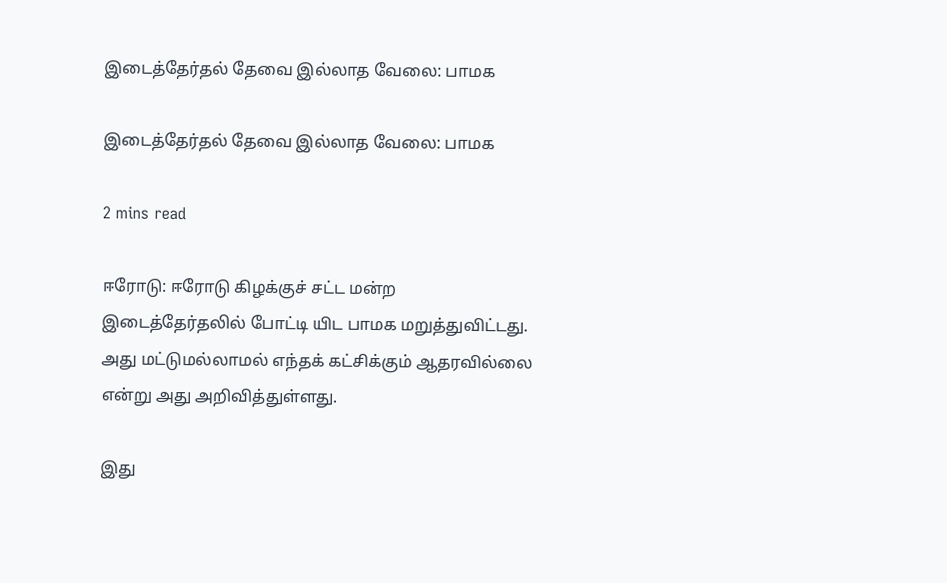இடைத்தேர்தல் தேவை இல்லாத வேலை: பாமக

இடைத்தேர்தல் தேவை இல்லாத வேலை: பாமக

2 mins read

ஈரோடு: ஈரோடு கிழக்குச் சட்ட மன்ற இடைத்தேர்தலில் போட்டி யிட பாமக மறுத்துவிட்டது. அது மட்டுமல்லாமல் எந்தக் கட்சிக்கும் ஆதரவில்லை என்று அது அறிவித்துள்ளது.

இது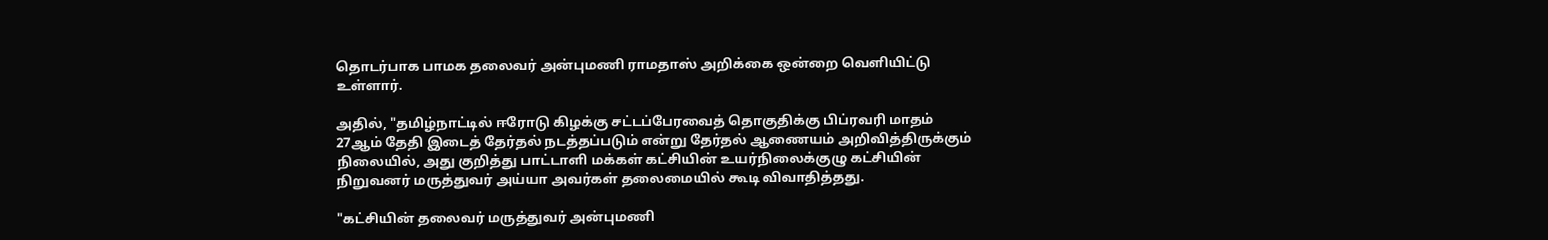தொடர்பாக பாமக தலைவர் அன்புமணி ராமதாஸ் அறிக்கை ஒன்றை வெளியிட்டு உள்ளார்.

அதில், "தமிழ்நாட்டில் ஈரோடு கிழக்கு சட்டப்பேரவைத் தொகுதிக்கு பிப்ரவரி மாதம் 27ஆம் தேதி இடைத் தேர்தல் நடத்தப்படும் என்று தேர்தல் ஆணையம் அறிவித்திருக்கும் நிலையில், அது குறித்து பாட்டாளி மக்கள் கட்சியின் உயர்நிலைக்குழு கட்சியின் நிறுவனர் மருத்துவர் அய்யா அவர்கள் தலைமையில் கூடி விவாதித்தது.

"கட்சியின் தலைவர் மருத்துவர் அன்புமணி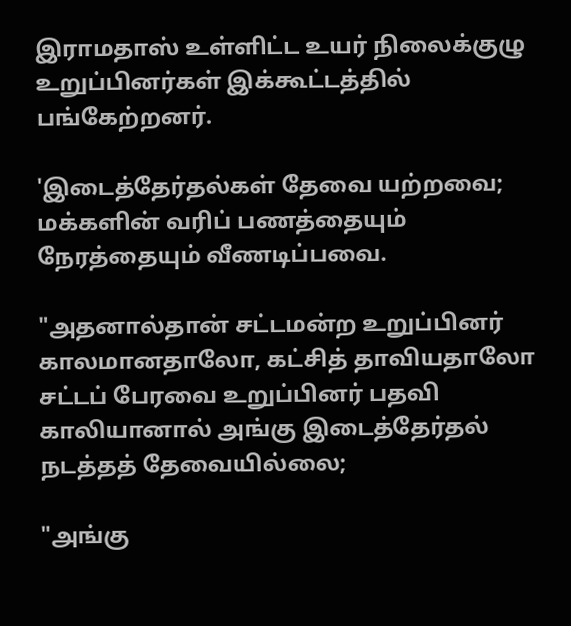இராமதாஸ் உள்ளிட்ட உயர் நிலைக்குழு உறுப்பினர்கள் இக்கூட்டத்தில் பங்கேற்றனர்.

'இடைத்தேர்தல்கள் தேவை யற்றவை; மக்களின் வரிப் பணத்தையும் நேரத்தையும் வீணடிப்பவை.

"அதனால்தான் சட்டமன்ற உறுப்பினர் காலமானதாலோ, கட்சித் தாவியதாலோ சட்டப் பேரவை உறுப்பினர் பதவி காலியானால் அங்கு இடைத்தேர்தல் நடத்தத் தேவையில்லை;

"அங்கு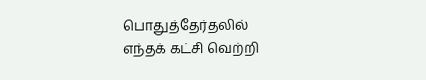பொதுத்தேர்தலில் எந்தக் கட்சி வெற்றி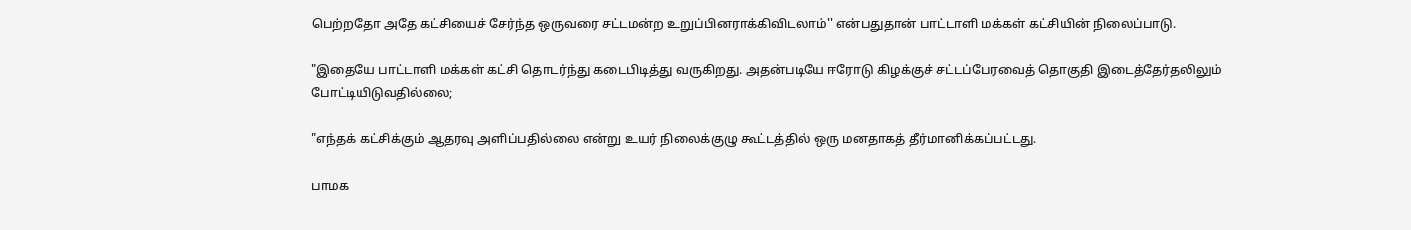பெற்றதோ அதே கட்சியைச் சேர்ந்த ஒருவரை சட்டமன்ற உறுப்பினராக்கிவிடலாம்'' என்பதுதான் பாட்டாளி மக்கள் கட்சியின் நிலைப்பாடு.

"இதையே பாட்டாளி மக்கள் கட்சி தொடர்ந்து கடைபிடித்து வருகிறது. அதன்படியே ஈரோடு கிழக்குச் சட்டப்பேரவைத் தொகுதி இடைத்தேர்தலிலும் போட்டியிடுவதில்லை;

"எந்தக் கட்சிக்கும் ஆதரவு அளிப்பதில்லை என்று உயர் நிலைக்குழு கூட்டத்தில் ஒரு மனதாகத் தீர்மானிக்கப்பட்டது.

பாமக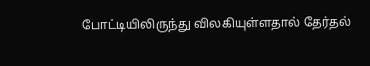போட்டியிலிருந்து விலகியுள்ளதால் தேர்தல்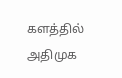களத்தில் அதிமுக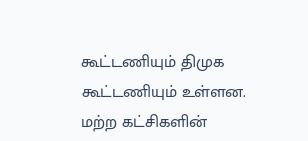கூட்டணியும் திமுக கூட்டணியும் உள்ளன. மற்ற கட்சிகளின்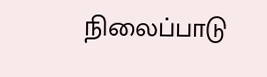நிலைப்பாடு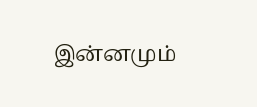இன்னமும்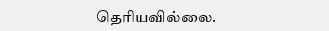தெரியவில்லை.